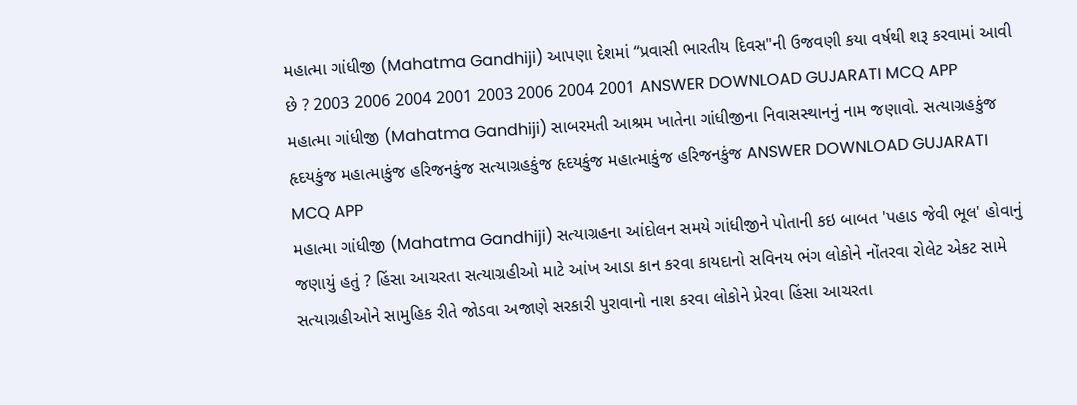મહાત્મા ગાંધીજી (Mahatma Gandhiji) આપણા દેશમાં ‘‘પ્રવાસી ભારતીય દિવસ"ની ઉજવણી કયા વર્ષથી શરૂ કરવામાં આવી છે ? 2003 2006 2004 2001 2003 2006 2004 2001 ANSWER DOWNLOAD GUJARATI MCQ APP
મહાત્મા ગાંધીજી (Mahatma Gandhiji) સાબરમતી આશ્રમ ખાતેના ગાંધીજીના નિવાસસ્થાનનું નામ જણાવો. સત્યાગ્રહકુંજ હૃદયકુંજ મહાત્માકુંજ હરિજનકુંજ સત્યાગ્રહકુંજ હૃદયકુંજ મહાત્માકુંજ હરિજનકુંજ ANSWER DOWNLOAD GUJARATI MCQ APP
મહાત્મા ગાંધીજી (Mahatma Gandhiji) સત્યાગ્રહના આંદોલન સમયે ગાંધીજીને પોતાની કઇ બાબત 'પહાડ જેવી ભૂલ' હોવાનું જણાયું હતું ? હિંસા આચરતા સત્યાગ્રહીઓ માટે આંખ આડા કાન કરવા કાયદાનો સવિનય ભંગ લોકોને નોંતરવા રોલેટ એકટ સામે સત્યાગ્રહીઓને સામુહિક રીતે જોડવા અજાણે સરકારી પુરાવાનો નાશ કરવા લોકોને પ્રેરવા હિંસા આચરતા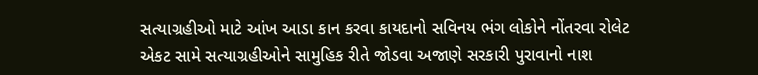સત્યાગ્રહીઓ માટે આંખ આડા કાન કરવા કાયદાનો સવિનય ભંગ લોકોને નોંતરવા રોલેટ એકટ સામે સત્યાગ્રહીઓને સામુહિક રીતે જોડવા અજાણે સરકારી પુરાવાનો નાશ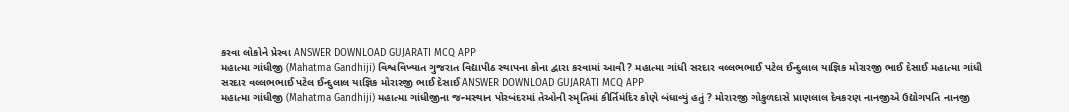કરવા લોકોને પ્રેરવા ANSWER DOWNLOAD GUJARATI MCQ APP
મહાત્મા ગાંધીજી (Mahatma Gandhiji) વિશ્વવિખ્યાત ગુજરાત વિદ્યાપીઠ સ્થાપના કોના દ્વારા કરવામાં આવી ? મહાત્મા ગાંધી સરદાર વલ્લભભાઈ પટેલ ઈન્દુલાલ યાજ્ઞિક મોરારજી ભાઈ દેસાઈ મહાત્મા ગાંધી સરદાર વલ્લભભાઈ પટેલ ઈન્દુલાલ યાજ્ઞિક મોરારજી ભાઈ દેસાઈ ANSWER DOWNLOAD GUJARATI MCQ APP
મહાત્મા ગાંધીજી (Mahatma Gandhiji) મહાત્મા ગાંધીજીના જન્મસ્થાન પોરબંદરમાં તેઓની સ્મૃતિમાં કીર્તિમંદિર કોણે બંધાવ્યું હતું ? મોરારજી ગોકુળદાસે પ્રાણલાલ દેવકરણ નાનજીએ ઉદ્યોગપતિ નાનજી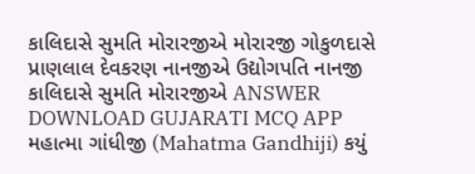કાલિદાસે સુમતિ મોરારજીએ મોરારજી ગોકુળદાસે પ્રાણલાલ દેવકરણ નાનજીએ ઉદ્યોગપતિ નાનજી કાલિદાસે સુમતિ મોરારજીએ ANSWER DOWNLOAD GUJARATI MCQ APP
મહાત્મા ગાંધીજી (Mahatma Gandhiji) કયું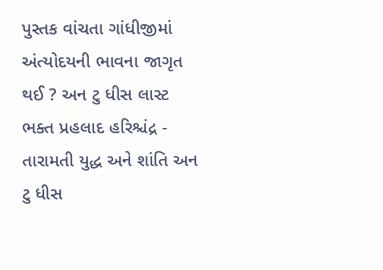પુસ્તક વાંચતા ગાંધીજીમાં અંત્યોદયની ભાવના જાગૃત થઈ ? અન ટુ ધીસ લાસ્ટ ભક્ત પ્રહલાદ હરિશ્ચંદ્ર - તારામતી યુદ્ધ અને શાંતિ અન ટુ ધીસ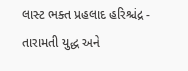લાસ્ટ ભક્ત પ્રહલાદ હરિશ્ચંદ્ર - તારામતી યુદ્ધ અને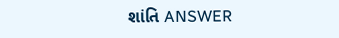શાંતિ ANSWER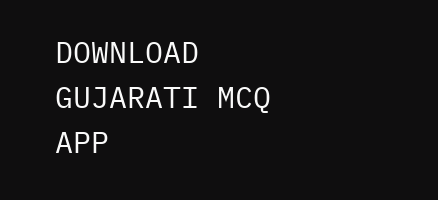DOWNLOAD GUJARATI MCQ APP